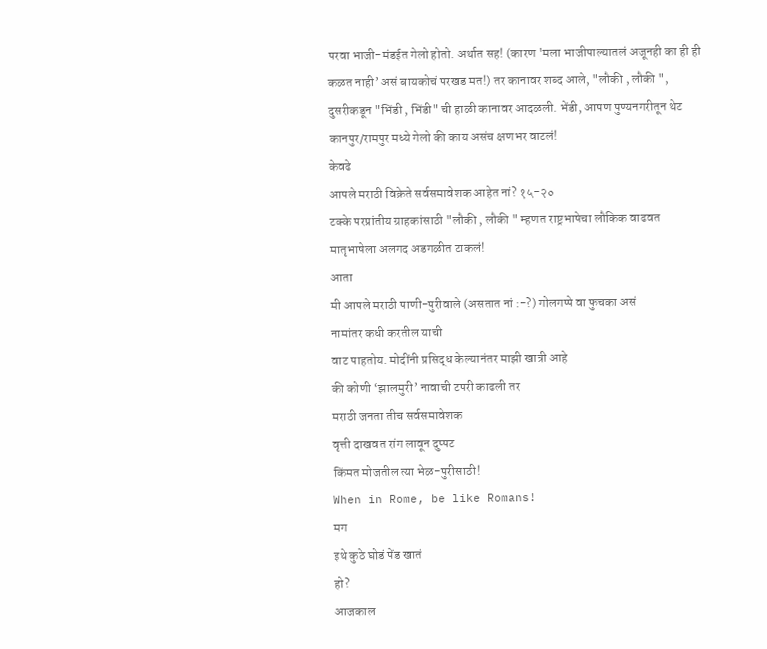परवा भाजी-मंडईत गेलो होतो. अर्थात सह! (कारण 'मला भाजीपाल्यातलं अजूनही का ही ही कळत नाही’ असं बायकोचं परखड मत!) तर कानावर शब्द आले, "लौकी , लौकी ", दुसरीकडून "भिंडी , भिंडी" ची हाळी कानावर आदळली. भेंडी, आपण पुण्यनगरीतून थेट कानपुर/रामपुर मध्ये गेलो की काय असंच क्षणभर वाटलं!
केवढे
आपले मराठी विक्रेते सर्वसमावेशक आहेत नां? १५-२०
टक्के परप्रांतीय ग्राहकांसाठी "लौकी , लौकी " म्हणत राष्ट्रभाषेचा लौकिक वाढवत मातृभाषेला अलगद अडगळीत टाकलं!
आता
मी आपले मराठी पाणी-पुरीवाले (असतात नां :-?) गोलगप्पे वा फुचका असं
नामांतर कधी करतील याची
वाट पाहतोय. मोदींनी प्रसिद्ध केल्यानंतर माझी खात्री आहे
की कोणी ‘झालमुरी’ नावाची टपरी काढली तर
मराठी जनता तीच सर्वसमावेशक
वृत्ती दाखवत रांग लावून दुप्पट
किंमत मोजतील त्या भेळ-पुरीसाठी!
When in Rome, be like Romans!
मग
इथे कुठे घोडं पेंड खातं
हो?
आजकाल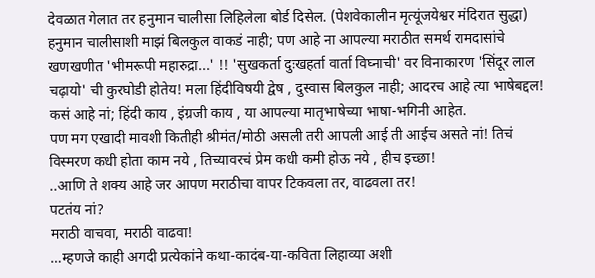देवळात गेलात तर हनुमान चालीसा लिहिलेला बोर्ड दिसेल. (पेशवेकालीन मृत्यूंजयेश्वर मंदिरात सुद्धा) हनुमान चालीसाशी माझं बिलकुल वाकडं नाही; पण आहे ना आपल्या मराठीत समर्थ रामदासांचे खणखणीत 'भीमरूपी महारुद्रा...' !! 'सुखकर्ता दुःखहर्ता वार्ता विघ्नाची' वर विनाकारण 'सिंदूर लाल चढ़ायो' ची कुरघोडी होतेय! मला हिंदीविषयी द्वेष , दुस्वास बिलकुल नाही; आदरच आहे त्या भाषेबद्दल!
कसं आहे नां; हिंदी काय , इंग्रजी काय , या आपल्या मातृभाषेच्या भाषा-भगिनी आहेत.
पण मग एखादी मावशी कितीही श्रीमंत/मोठी असली तरी आपली आई ती आईच असते नां! तिचं विस्मरण कधी होता काम नये , तिच्यावरचं प्रेम कधी कमी होऊ नये , हीच इच्छा!
..आणि ते शक्य आहे जर आपण मराठीचा वापर टिकवला तर, वाढवला तर!
पटतंय नां?
मराठी वाचवा, मराठी वाढवा!
…म्हणजे काही अगदी प्रत्येकांने कथा-कादंब-या-कविता लिहाव्या अशी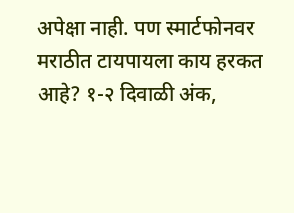अपेक्षा नाही. पण स्मार्टफोनवर मराठीत टायपायला काय हरकत आहे? १-२ दिवाळी अंक,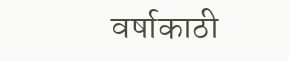वर्षाकाठी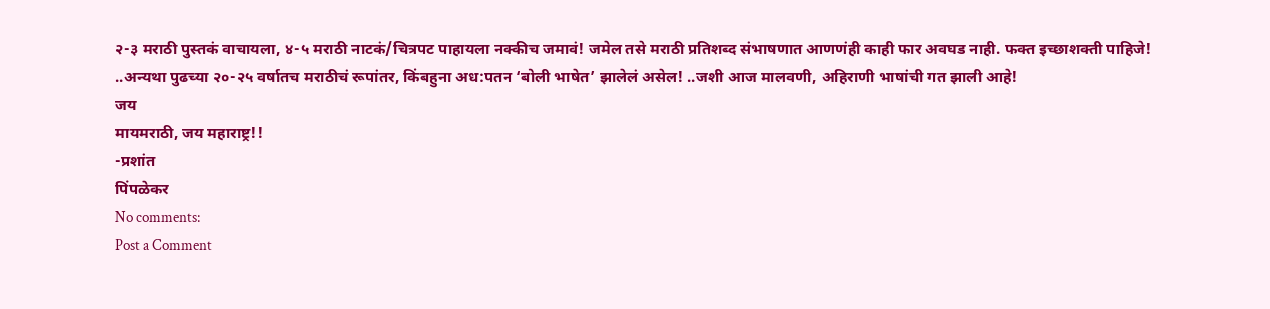२-३ मराठी पुस्तकं वाचायला, ४-५ मराठी नाटकं/चित्रपट पाहायला नक्कीच जमावं! जमेल तसे मराठी प्रतिशब्द संभाषणात आणणंही काही फार अवघड नाही. फक्त इच्छाशक्ती पाहिजे!
..अन्यथा पुढच्या २०-२५ वर्षातच मराठीचं रूपांतर, किंबहुना अध:पतन ‘बोली भाषेत’ झालेलं असेल! ..जशी आज मालवणी, अहिराणी भाषांची गत झाली आहे!
जय
मायमराठी, जय महाराष्ट्र!!
-प्रशांत
पिंपळेकर
No comments:
Post a Comment